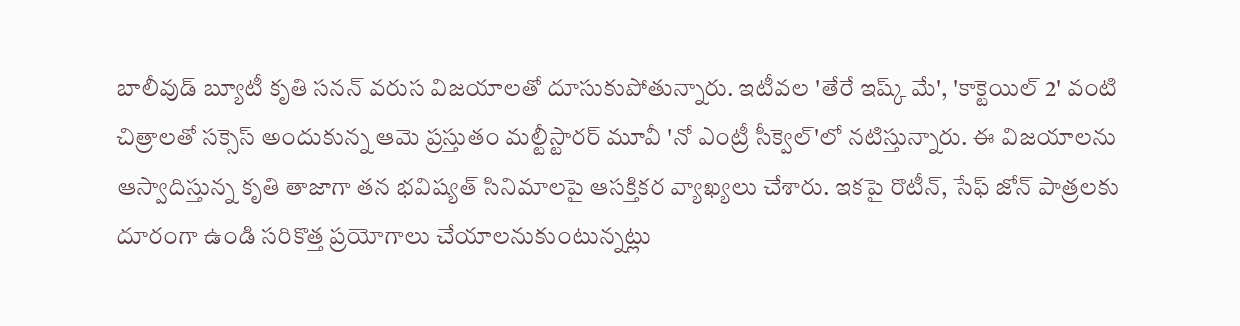బాలీవుడ్ బ్యూటీ కృతి సనన్ వరుస విజయాలతో దూసుకుపోతున్నారు. ఇటీవల 'తేరే ఇష్క్ మే', 'కాక్టెయిల్ 2' వంటి చిత్రాలతో సక్సెస్ అందుకున్న ఆమె ప్రస్తుతం మల్టీస్టారర్ మూవీ 'నో ఎంట్రీ సీక్వెల్'లో నటిస్తున్నారు. ఈ విజయాలను ఆస్వాదిస్తున్న కృతి తాజాగా తన భవిష్యత్ సినిమాలపై ఆసక్తికర వ్యాఖ్యలు చేశారు. ఇకపై రొటీన్, సేఫ్ జోన్ పాత్రలకు దూరంగా ఉండి సరికొత్త ప్రయోగాలు చేయాలనుకుంటున్నట్లు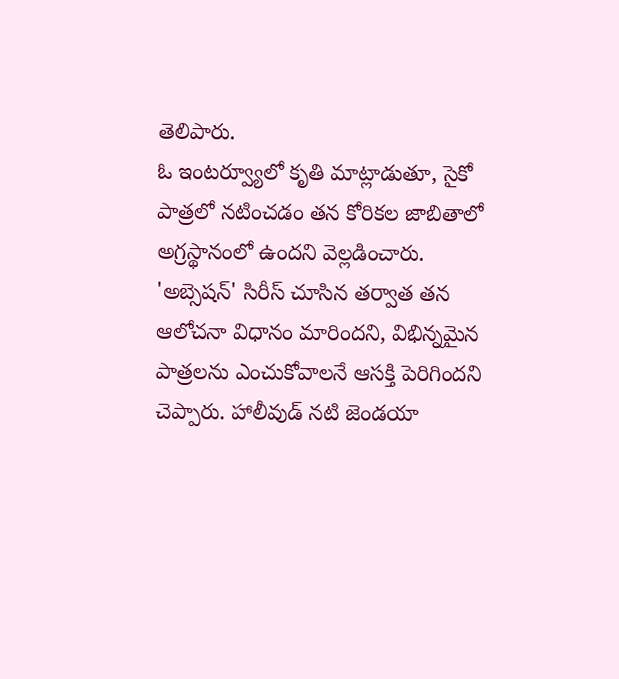తెలిపారు.
ఓ ఇంటర్వ్యూలో కృతి మాట్లాడుతూ, సైకో పాత్రలో నటించడం తన కోరికల జాబితాలో అగ్రస్థానంలో ఉందని వెల్లడించారు. 'అబ్సెషన్' సిరీస్ చూసిన తర్వాత తన ఆలోచనా విధానం మారిందని, విభిన్నమైన పాత్రలను ఎంచుకోవాలనే ఆసక్తి పెరిగిందని చెప్పారు. హాలీవుడ్ నటి జెండయా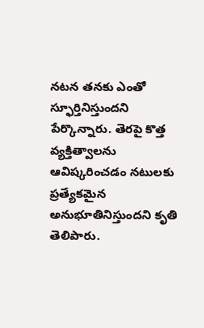నటన తనకు ఎంతో స్ఫూర్తినిస్తుందని పేర్కొన్నారు. తెరపై కొత్త వ్యక్తిత్వాలను ఆవిష్కరించడం నటులకు ప్రత్యేకమైన అనుభూతినిస్తుందని కృతి తెలిపారు.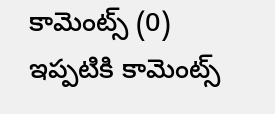కామెంట్స్ (0)
ఇప్పటికి కామెంట్స్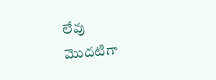లేవు
మొదటిగా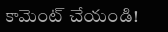కామెంట్ చేయండి!